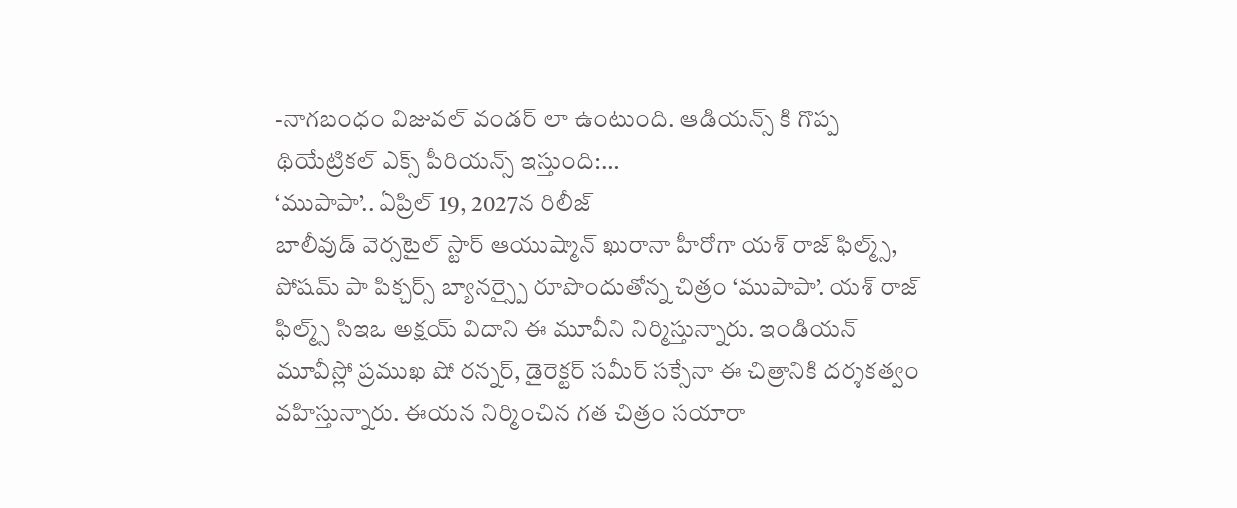-నాగబంధం విజువల్ వండర్ లా ఉంటుంది. ఆడియన్స్ కి గొప్ప థియేట్రికల్ ఎక్స్ పీరియన్స్ ఇస్తుంది:…
‘ముపాపా’.. ఏప్రిల్ 19, 2027న రిలీజ్
బాలీవుడ్ వెర్సటైల్ స్టార్ ఆయుష్మాన్ ఖురానా హీరోగా యశ్ రాజ్ ఫిల్మ్స్, పోషమ్ పా పిక్చర్స్ బ్యానర్స్పై రూపొందుతోన్న చిత్రం ‘ముపాపా’. యశ్ రాజ్ ఫిల్మ్స్ సిఇఒ అక్షయ్ విదాని ఈ మూవీని నిర్మిస్తున్నారు. ఇండియన్ మూవీస్లో ప్రముఖ షో రన్నర్, డైరెక్టర్ సమీర్ సక్సేనా ఈ చిత్రానికి దర్శకత్వం వహిస్తున్నారు. ఈయన నిర్మించిన గత చిత్రం సయారా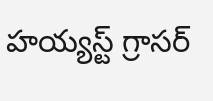హయ్యస్ట్ గ్రాసర్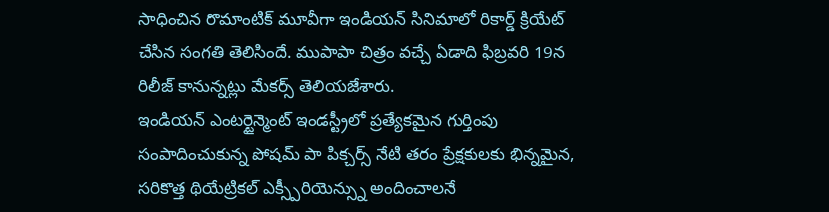సాధించిన రొమాంటిక్ మూవీగా ఇండియన్ సినిమాలో రికార్డ్ క్రియేట్ చేసిన సంగతి తెలిసిందే. ముపాపా చిత్రం వచ్చే ఏడాది ఫిబ్రవరి 19న రిలీజ్ కానున్నట్లు మేకర్స్ తెలియజేశారు.
ఇండియన్ ఎంటర్టైన్మెంట్ ఇండస్ట్రీలో ప్రత్యేకమైన గుర్తింపు సంపాదించుకున్న పోషమ్ పా పిక్చర్స్ నేటి తరం ప్రేక్షకులకు భిన్నమైన, సరికొత్త థియేట్రికల్ ఎక్స్పీరియెన్స్ను అందించాలనే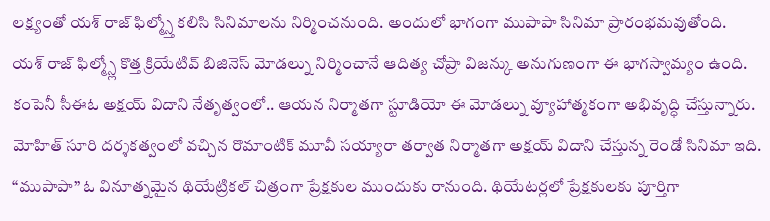లక్ష్యంతో యశ్ రాజ్ ఫిల్మ్స్తో కలిసి సినిమాలను నిర్మించనుంది. అందులో భాగంగా ముపాపా సినిమా ప్రారంభమవుతోంది.
యశ్ రాజ్ ఫిల్మ్స్లో కొత్త క్రియేటివ్ బిజినెస్ మోడల్ను నిర్మించానే ఆదిత్య చోప్రా విజన్కు అనుగుణంగా ఈ భాగస్వామ్యం ఉంది. కంపెనీ సీఈఓ అక్షయ్ విదాని నేతృత్వంలో.. ఆయన నిర్మాతగా స్టూడియో ఈ మోడల్ను వ్యూహాత్మకంగా అభివృద్ధి చేస్తున్నారు. మోహిత్ సూరి దర్శకత్వంలో వచ్చిన రొమాంటిక్ మూవీ సయ్యారా తర్వాత నిర్మాతగా అక్షయ్ విదాని చేస్తున్న రెండో సినిమా ఇది.
“ముపాపా” ఓ వినూత్నమైన థియేట్రికల్ చిత్రంగా ప్రేక్షకుల ముందుకు రానుంది. థియేటర్లలో ప్రేక్షకులకు పూర్తిగా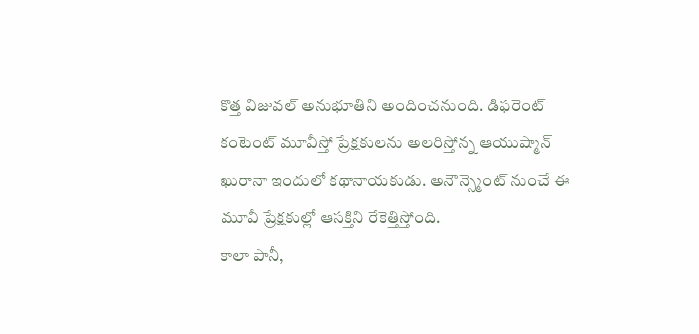కొత్త విజువల్ అనుభూతిని అందించనుంది. డిఫరెంట్ కంటెంట్ మూవీస్తో ప్రేక్షకులను అలరిస్తోన్న ఆయుష్మాన్ ఖురానా ఇందులో కథానాయకుడు. అనౌన్స్మెంట్ నుంచే ఈ మూవీ ప్రేక్షకుల్లో ఆసక్తిని రేకెత్తిస్తోంది.
కాలా పానీ,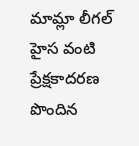మామ్లా లీగల్ హైస వంటి ప్రేక్షకాదరణ పొందిన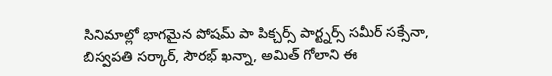సినిమాల్లో భాగమైన పోషమ్ పా పిక్చర్స్ పార్ట్నర్స్ సమీర్ సక్సేనా, బిస్వపతి సర్కార్, సౌరభ్ ఖన్నా, అమిత్ గోలాని ఈ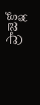ప్రాజెక్ట్లో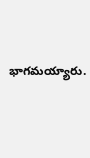భాగమయ్యారు.